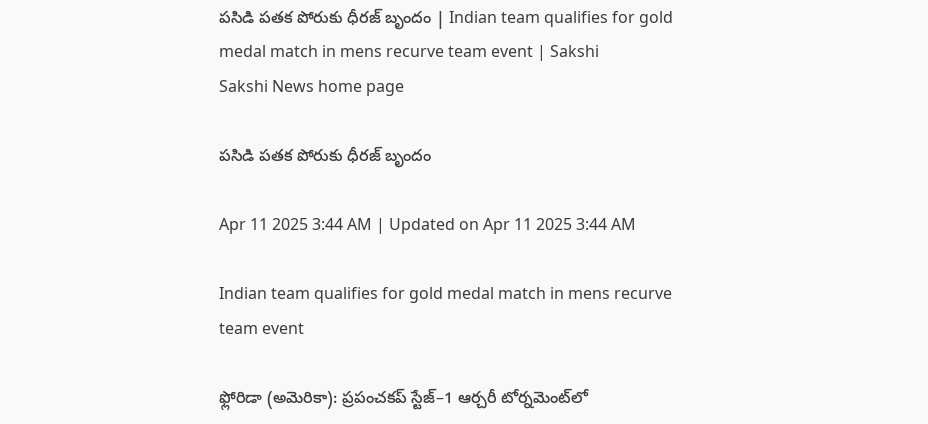పసిడి పతక పోరుకు ధీరజ్‌ బృందం | Indian team qualifies for gold medal match in mens recurve team event | Sakshi
Sakshi News home page

పసిడి పతక పోరుకు ధీరజ్‌ బృందం

Apr 11 2025 3:44 AM | Updated on Apr 11 2025 3:44 AM

Indian team qualifies for gold medal match in mens recurve team event

ఫ్లోరిడా (అమెరికా): ప్రపంచకప్‌ స్టేజ్‌–1 ఆర్చరీ టోర్నమెంట్‌లో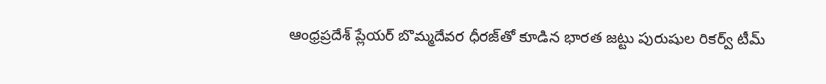ఆంధ్రప్రదేశ్‌ ప్లేయర్‌ బొమ్మదేవర ధీరజ్‌తో కూడిన భారత జట్టు పురుషుల రికర్వ్‌ టీమ్‌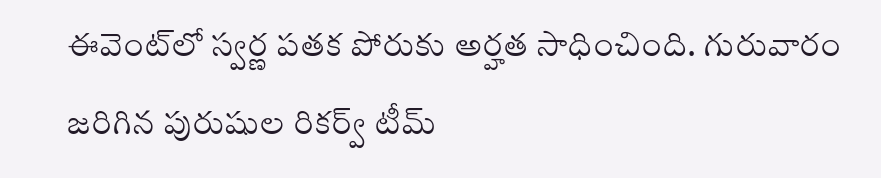ఈవెంట్‌లో స్వర్ణ పతక పోరుకు అర్హత సాధించింది. గురువారం జరిగిన పురుషుల రికర్వ్‌ టీమ్‌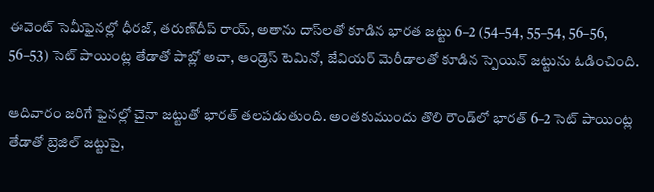ఈవెంట్‌ సెమీఫైనల్లో ధీరజ్, తరుణ్‌దీప్‌ రాయ్, అతాను దాస్‌లతో కూడిన భారత జట్టు 6–2 (54–54, 55–54, 56–56, 56–53) సెట్‌ పాయింట్ల తేడాతో పాబ్లో అచా, ఆండ్రెస్‌ టెమినో, జేవియర్‌ మెరీడాలతో కూడిన స్పెయిన్‌ జట్టును ఓడించింది.

ఆదివారం జరిగే ఫైనల్లో చైనా జట్టుతో భారత్‌ తలపడుతుంది. అంతకుముందు తొలి రౌండ్‌లో భారత్‌ 6–2 సెట్‌ పాయింట్ల తేడాతో బ్రెజిల్‌ జట్టుపై,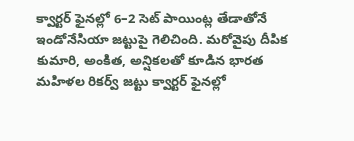క్వార్టర్‌ ఫైనల్లో 6–2 సెట్‌ పాయింట్ల తేడాతోనే ఇండోనేసియా జట్టుపై గెలిచింది. మరోవైపు దీపిక కుమారి, అంకిత, అన్షికలతో కూడిన భారత మహిళల రికర్వ్‌ జట్టు క్వార్టర్‌ ఫైనల్లో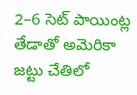2–6 సెట్‌ పాయింట్ల తేడాతో అమెరికా జట్టు చేతిలో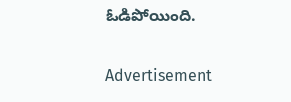ఓడిపోయింది.

Advertisement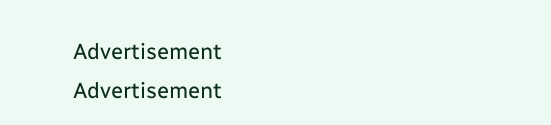Advertisement
Advertisement